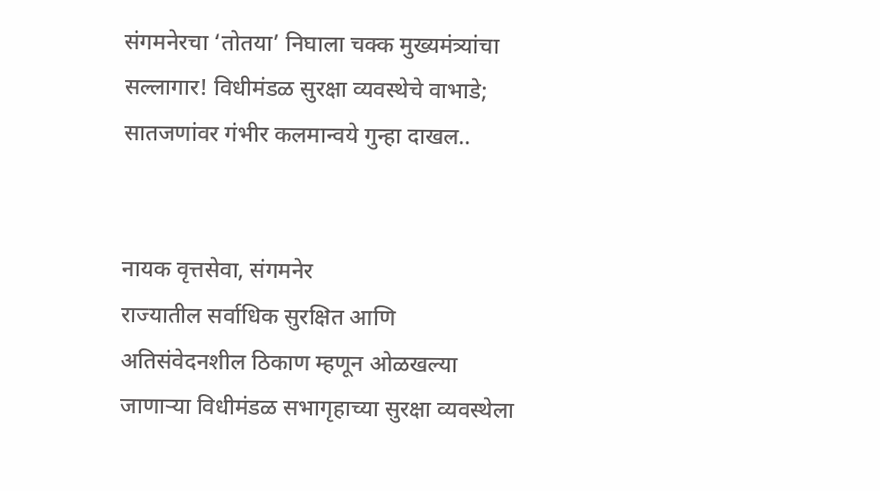संगमनेरचा ‘तोतया’ निघाला चक्क मुख्यमंत्र्यांचा सल्लागार! विधीमंडळ सुरक्षा व्यवस्थेचे वाभाडे; सातजणांवर गंभीर कलमान्वये गुन्हा दाखल..


नायक वृत्तसेवा, संगमनेर
राज्यातील सर्वाधिक सुरक्षित आणि अतिसंवेदनशील ठिकाण म्हणून ओळखल्या जाणार्‍या विधीमंडळ सभागृहाच्या सुरक्षा व्यवस्थेला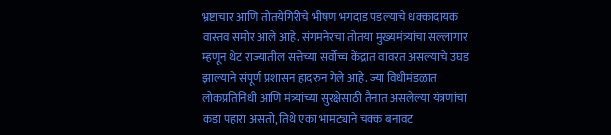भ्रष्टाचार आणि तोतयेगिरीचे भीषण भगदाड पडल्याचे धक्कादायक वास्तव समोर आले आहे. संगमनेरचा तोतया मुख्यमंत्र्यांचा सल्लागार म्हणून थेट राज्यातील सत्तेच्या सर्वोच्च केंद्रात वावरत असल्याचे उघड झाल्याने संपूर्ण प्रशासन हादरुन गेले आहे. ज्या विधीमंडळात लोकप्रतिनिधी आणि मंत्र्यांच्या सुरक्षेसाठी तैनात असलेल्या यंत्रणांचा कडा पहारा असतो, तिथे एका भामट्याने चक्क बनावट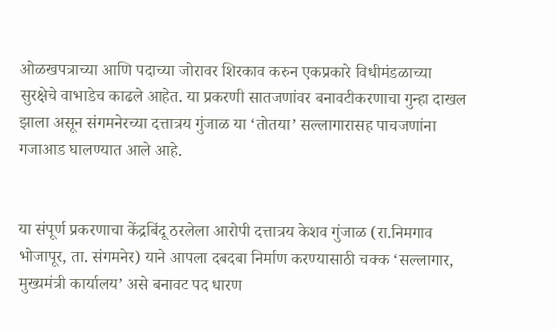ओळखपत्राच्या आणि पदाच्या जोरावर शिरकाव करुन एकप्रकारे विधीमंडळाच्या सुरक्षेचे वाभाडेच काढले आहेत. या प्रकरणी सातजणांवर बनावटीकरणाचा गुन्हा दाखल झाला असून संगमनेरच्या दत्तात्रय गुंजाळ या ‘तोतया’ सल्लागारासह पाचजणांना गजाआड घालण्यात आले आहे.


या संपूर्ण प्रकरणाचा केंद्रबिंदू ठरलेला आरोपी दत्तात्रय केशव गुंजाळ (रा.निमगाव भोजापूर, ता. संगमनेर) याने आपला दबदबा निर्माण करण्यासाठी चक्क ‘सल्लागार, मुख्यमंत्री कार्यालय’ असे बनावट पद धारण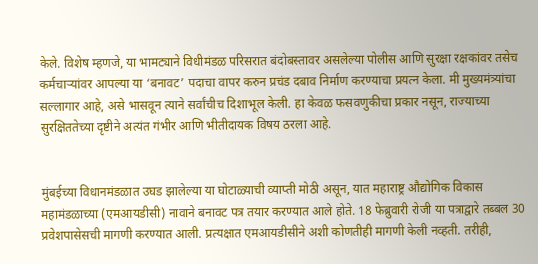केले. विशेष म्हणजे, या भामट्याने विधीमंडळ परिसरात बंदोबस्तावर असलेल्या पोलीस आणि सुरक्षा रक्षकांवर तसेच कर्मचार्‍यांवर आपल्या या ‘बनावट’ पदाचा वापर करुन प्रचंड दबाव निर्माण करण्याचा प्रयत्न केला. मी मुख्यमंत्र्यांचा सल्लागार आहे, असे भासवून त्याने सर्वांचीच दिशाभूल केली. हा केवळ फसवणुकीचा प्रकार नसून, राज्याच्या सुरक्षिततेच्या दृष्टीने अत्यंत गंभीर आणि भीतीदायक विषय ठरला आहे.


मुंबईच्या विधानमंडळात उघड झालेल्या या घोटाळ्याची व्याप्ती मोठी असून, यात महाराष्ट्र औद्योगिक विकास महामंडळाच्या (एमआयडीसी) नावाने बनावट पत्र तयार करण्यात आले होते. 18 फेब्रुवारी रोजी या पत्राद्वारे तब्बल 30 प्रवेशपासेसची मागणी करण्यात आली. प्रत्यक्षात एमआयडीसीने अशी कोणतीही मागणी केली नव्हती. तरीही,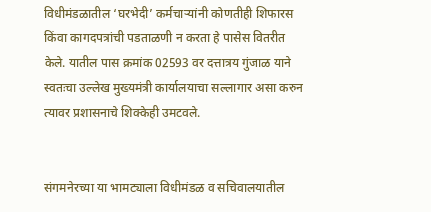विधीमंडळातील ‘घरभेदी’ कर्मचार्‍यांनी कोणतीही शिफारस किंवा कागदपत्रांची पडताळणी न करता हे पासेस वितरीत केले. यातील पास क्रमांक 02593 वर दत्तात्रय गुंजाळ याने स्वतःचा उल्लेख मुख्यमंत्री कार्यालयाचा सल्लागार असा करुन त्यावर प्रशासनाचे शिक्केही उमटवले.


संगमनेरच्या या भामट्याला विधीमंडळ व सचिवालयातील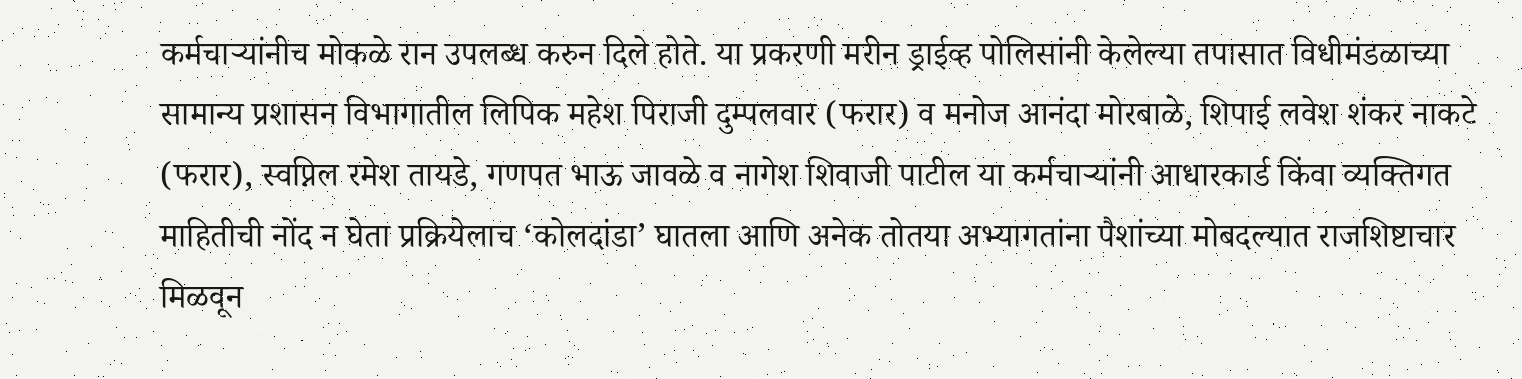कर्मचार्‍यांनीच मोकळे रान उपलब्ध करुन दिले होते. या प्रकरणी मरीन ड्राईव्ह पोलिसांनी केलेल्या तपासात विधीमंडळाच्या सामान्य प्रशासन विभागातील लिपिक महेश पिराजी दुम्पलवार (फरार) व मनोज आनंदा मोरबाळे, शिपाई लवेश शंकर नाकटे (फरार), स्वप्निल रमेश तायडे, गणपत भाऊ जावळे व नागेश शिवाजी पाटील या कर्मचार्‍यांनी आधारकार्ड किंवा व्यक्तिगत माहितीची नोंद न घेता प्रक्रियेलाच ‘कोलदांडा’ घातला आणि अनेक तोतया अभ्यागतांना पैशांच्या मोबदल्यात राजशिष्टाचार मिळवून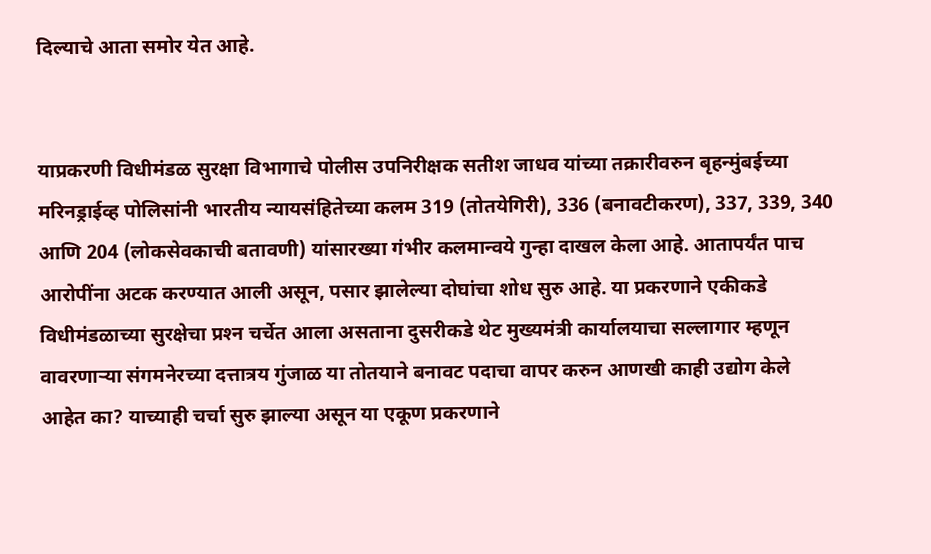दिल्याचे आता समोर येत आहे.


याप्रकरणी विधीमंडळ सुरक्षा विभागाचे पोलीस उपनिरीक्षक सतीश जाधव यांच्या तक्रारीवरुन बृहन्मुंबईच्या मरिनड्राईव्ह पोलिसांनी भारतीय न्यायसंहितेच्या कलम 319 (तोतयेगिरी), 336 (बनावटीकरण), 337, 339, 340 आणि 204 (लोकसेवकाची बतावणी) यांसारख्या गंभीर कलमान्वये गुन्हा दाखल केला आहे. आतापर्यंत पाच आरोपींना अटक करण्यात आली असून, पसार झालेल्या दोघांचा शोध सुरु आहे. या प्रकरणाने एकीकडे विधीमंडळाच्या सुरक्षेचा प्रश्‍न चर्चेत आला असताना दुसरीकडे थेट मुख्यमंत्री कार्यालयाचा सल्लागार म्हणून वावरणार्‍या संगमनेरच्या दत्तात्रय गुंजाळ या तोतयाने बनावट पदाचा वापर करुन आणखी काही उद्योग केले आहेत का? याच्याही चर्चा सुरु झाल्या असून या एकूण प्रकरणाने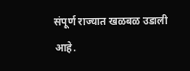संपूर्ण राज्यात खळबळ उडाली आहे.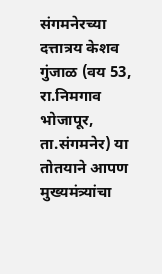संगमनेरच्या दत्तात्रय केशव गुंजाळ (वय 53, रा.निमगाव भोजापूर, ता.संगमनेर) या तोतयाने आपण मुख्यमंत्र्यांचा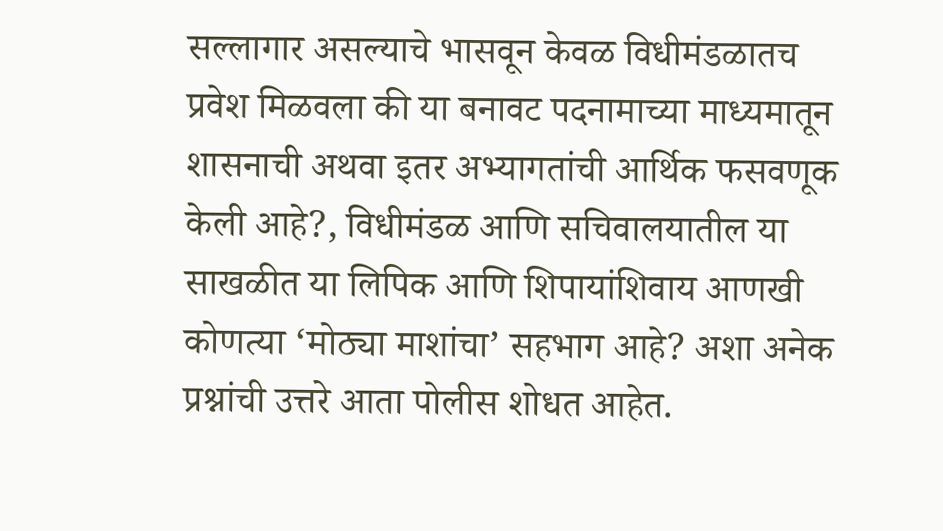सल्लागार असल्याचे भासवून केवळ विधीमंडळातच प्रवेश मिळवला की या बनावट पदनामाच्या माध्यमातून शासनाची अथवा इतर अभ्यागतांची आर्थिक फसवणूक केली आहे?, विधीमंडळ आणि सचिवालयातील या साखळीत या लिपिक आणि शिपायांशिवाय आणखी कोणत्या ‘मोठ्या माशांचा’ सहभाग आहे? अशा अनेक प्रश्नांची उत्तरे आता पोलीस शोधत आहेत.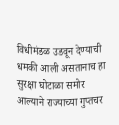विधीमंडळ उडवून देण्याची धमकी आली असतानाच हा सुरक्षा घोटाळा समोर आल्याने राज्याच्या गुप्तचर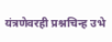यंत्रणेवरही प्रश्नचिन्ह उभे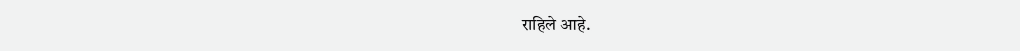राहिले आहे.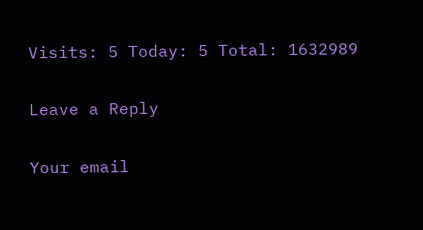Visits: 5 Today: 5 Total: 1632989

Leave a Reply

Your email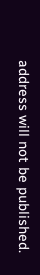address will not be published.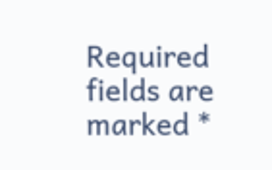Required fields are marked *